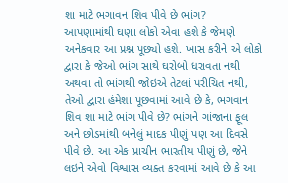શા માટે ભગાવન શિવ પીવે છે ભાંગ?
આપણામાંથી ઘણા લોકો એવા હશે કે જેમણે અનેકવાર આ પ્રશ્ન પૂછ્યો હશે. ખાસ કરીને એ લોકો દ્વારા કે જેઓ ભાંગ સાથે ઘરોબો ધરાવતા નથી અથવા તો ભાંગથી જોઇએ તેટલાં પરીચિત નથી, તેઓ દ્વારા હંમેશા પૂછવામાં આવે છે કે, ભગવાન શિવ શા માટે ભાંગ પીવે છે? ભાંગને ગાંજાના ફૂલ અને છોડમાંથી બનેલું માદક પીણું પણ આ દિવસે પીવે છે. આ એક પ્રાચીન ભારતીય પીણું છે, જેને લઇને એવો વિશ્વાસ વ્યક્ત કરવામાં આવે છે કે આ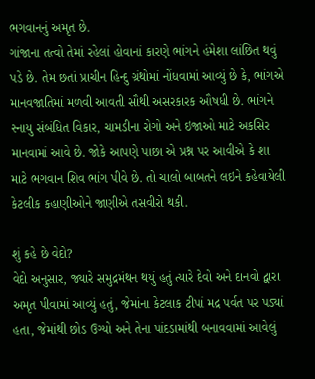ભગવાનનું અમૃત છે.
ગાંજાના તત્વો તેમાં રહેલાં હોવાનાં કારણે ભાંગને હંમેશા લાંછિત થવું પડે છે. તેમ છતાં પ્રાચીન હિન્દુ ગ્રંથોમાં નોંધવામાં આવ્યું છે કે, ભાંગએ માનવજાતિમાં મળવી આવતી સૌથી અસરકારક ઔષધી છે. ભાંગને સ્નાયુ સંબંધિત વિકાર, ચામડીના રોગો અને ઇજાઓ માટે અકસિર માનવામાં આવે છે. જોકે આપણે પાછા એ પ્રશ્ન પર આવીએ કે શા માટે ભગવાન શિવ ભાંગ પીવે છે. તો ચાલો બાબતને લઇને કહેવાયેલી કેટલીક કહાણીઓને જાણીએ તસવીરો થકી.

શું કહે છે વેદો?
વેદો અનુસાર, જ્યારે સમુદ્રમંથન થયું હતું ત્યારે દેવો અને દાનવો દ્વારા અમૃત પીવામાં આવ્યું હતું, જેમાંના કેટલાક ટીપાં મદ્ર પર્વત પર પડ્યાં હતા, જેમાંથી છોડ ઉગ્યો અને તેના પાંદડામાંથી બનાવવામાં આવેલું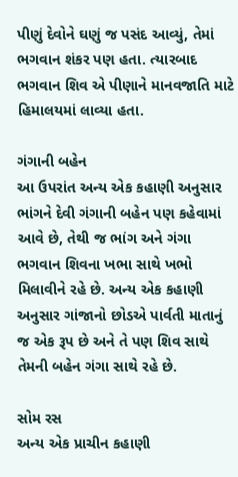પીણું દેવોને ઘણું જ પસંદ આવ્યું, તેમાં ભગવાન શંકર પણ હતા. ત્યારબાદ ભગવાન શિવ એ પીણાને માનવજાતિ માટે હિમાલયમાં લાવ્યા હતા.

ગંગાની બહેન
આ ઉપરાંત અન્ય એક કહાણી અનુસાર ભાંગને દેવી ગંગાની બહેન પણ કહેવામાં આવે છે, તેથી જ ભાંગ અને ગંગા ભગવાન શિવના ખભા સાથે ખભો મિલાવીને રહે છે. અન્ય એક કહાણી અનુસાર ગાંજાનો છોડએ પાર્વતી માતાનું જ એક રૂપ છે અને તે પણ શિવ સાથે તેમની બહેન ગંગા સાથે રહે છે.

સોમ રસ
અન્ય એક પ્રાચીન કહાણી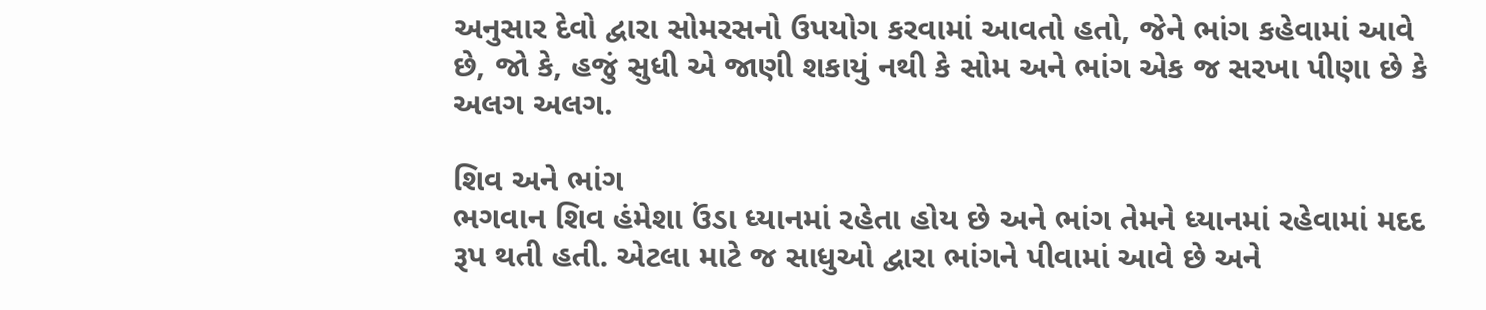અનુસાર દેવો દ્વારા સોમરસનો ઉપયોગ કરવામાં આવતો હતો, જેને ભાંગ કહેવામાં આવે છે, જો કે, હજું સુધી એ જાણી શકાયું નથી કે સોમ અને ભાંગ એક જ સરખા પીણા છે કે અલગ અલગ.

શિવ અને ભાંગ
ભગવાન શિવ હંમેશા ઉંડા ધ્યાનમાં રહેતા હોય છે અને ભાંગ તેમને ધ્યાનમાં રહેવામાં મદદ રૂપ થતી હતી. એટલા માટે જ સાધુઓ દ્વારા ભાંગને પીવામાં આવે છે અને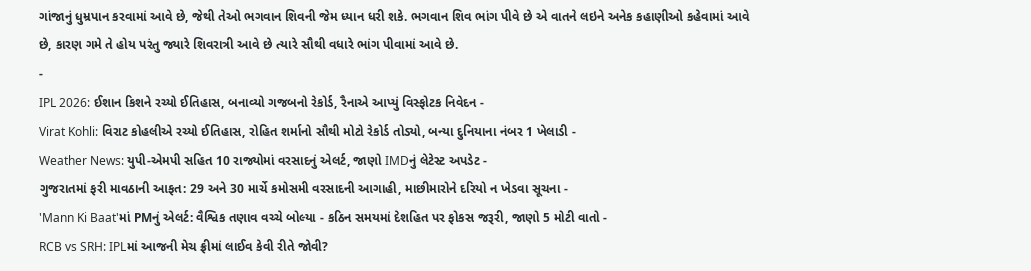ગાંજાનું ધુમ્રપાન કરવામાં આવે છે, જેથી તેઓ ભગવાન શિવની જેમ ધ્યાન ધરી શકે. ભગવાન શિવ ભાંગ પીવે છે એ વાતને લઇને અનેક કહાણીઓ કહેવામાં આવે છે, કારણ ગમે તે હોય પરંતુ જ્યારે શિવરાત્રી આવે છે ત્યારે સૌથી વધારે ભાંગ પીવામાં આવે છે.
-
IPL 2026: ઈશાન કિશને રચ્યો ઈતિહાસ, બનાવ્યો ગજબનો રેકોર્ડ, રૈનાએ આપ્યું વિસ્ફોટક નિવેદન -
Virat Kohli: વિરાટ કોહલીએ રચ્યો ઈતિહાસ, રોહિત શર્માનો સૌથી મોટો રેકોર્ડ તોડ્યો, બન્યા દુનિયાના નંબર 1 ખેલાડી -
Weather News: યુપી-એમપી સહિત 10 રાજ્યોમાં વરસાદનું એલર્ટ, જાણો IMDનું લેટેસ્ટ અપડેટ -
ગુજરાતમાં ફરી માવઠાની આફત: 29 અને 30 માર્ચે કમોસમી વરસાદની આગાહી, માછીમારોને દરિયો ન ખેડવા સૂચના -
'Mann Ki Baat'માં PMનું એલર્ટ: વૈશ્વિક તણાવ વચ્ચે બોલ્યા - કઠિન સમયમાં દેશહિત પર ફોકસ જરૂરી, જાણો 5 મોટી વાતો -
RCB vs SRH: IPLમાં આજની મેચ ફ્રીમાં લાઈવ કેવી રીતે જોવી?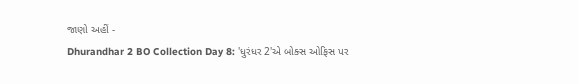જાણો અહીં -
Dhurandhar 2 BO Collection Day 8: 'ધુરંધર 2'એ બોક્સ ઓફિસ પર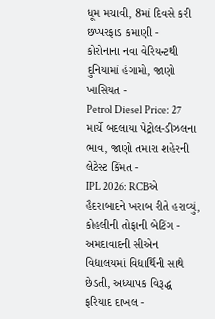ધૂમ મચાવી, 8માં દિવસે કરી છપ્પરફાડ કમાણી -
કોરોનાના નવા વેરિયન્ટથી દુનિયામાં હંગામો, જાણો ખાસિયત -
Petrol Diesel Price: 27 માર્ચે બદલાયા પેટ્રોલ-ડીઝલના ભાવ, જાણો તમારા શહેરની લેટેસ્ટ કિંમત -
IPL 2026: RCBએ હૈદરાબાદને ખરાબ રીતે હરાવ્યું, કોહલીની તોફાની બેટિંગ -
અમદાવાદની સીએન વિદ્યાલયમાં વિદ્યાર્થિની સાથે છેડતી, અધ્યાપક વિરૂદ્ધ ફરિયાદ દાખલ -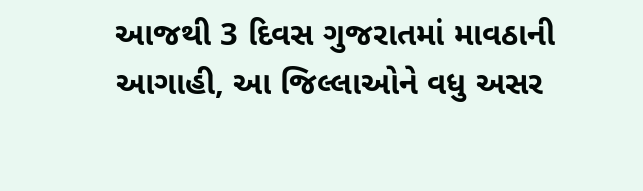આજથી 3 દિવસ ગુજરાતમાં માવઠાની આગાહી, આ જિલ્લાઓને વધુ અસર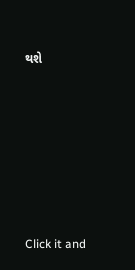થશે









Click it and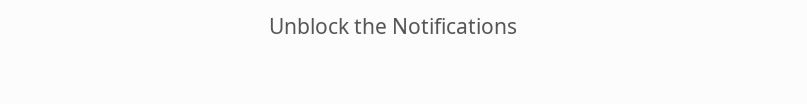Unblock the Notifications